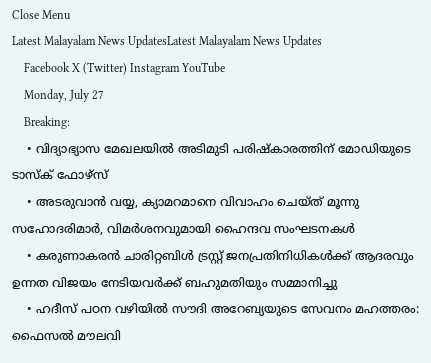Close Menu
Latest Malayalam News UpdatesLatest Malayalam News Updates
    Facebook X (Twitter) Instagram YouTube
    Monday, July 27
    Breaking:
    • വിദ്യാഭ്യാസ മേഖലയിൽ അടിമുടി പരിഷ്കാരത്തിന് മോഡിയുടെ ടാസ്ക് ഫോഴ്സ്
    • അടരുവാൻ വയ്യ, ക്യാമറമാനെ വിവാഹം ചെയ്ത് മൂന്നു സഹോദരിമാർ, വിമർശനവുമായി ഹൈന്ദവ സംഘടനകൾ
    • കരുണാകരൻ ചാരിറ്റബിൾ ട്രസ്റ്റ് ജനപ്രതിനിധികൾക്ക് ആദരവും ഉന്നത വിജയം നേടിയവർക്ക് ബഹുമതിയും സമ്മാനിച്ചു
    • ഹദീസ് പഠന വഴിയിൽ സൗദി അറേബ്യയുടെ സേവനം മഹത്തരം: ഫൈസൽ മൗലവി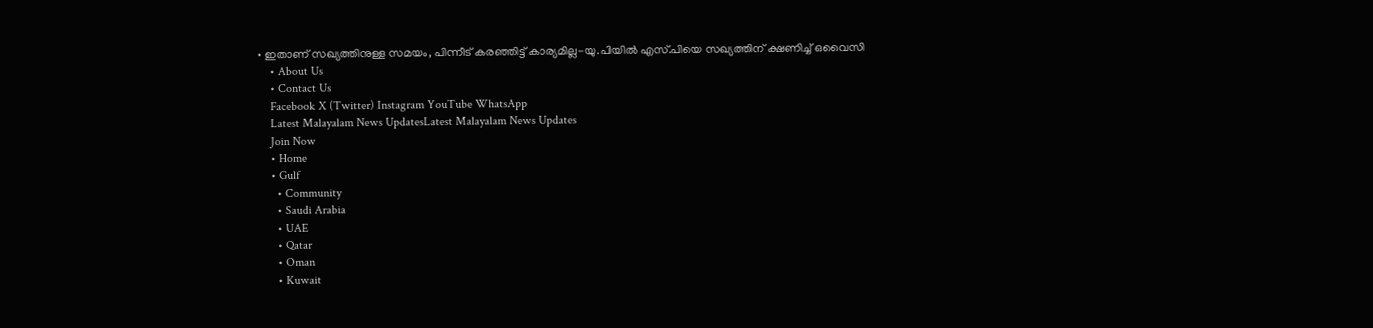• ഇതാണ് സഖ്യത്തിനുള്ള സമയം, പിന്നീട് കരഞ്ഞിട്ട് കാര്യമില്ല-യു.പിയിൽ എസ്.പിയെ സഖ്യത്തിന് ക്ഷണിച്ച് ഒവൈസി
    • About Us
    • Contact Us
    Facebook X (Twitter) Instagram YouTube WhatsApp
    Latest Malayalam News UpdatesLatest Malayalam News Updates
    Join Now
    • Home
    • Gulf
      • Community
      • Saudi Arabia
      • UAE
      • Qatar
      • Oman
      • Kuwait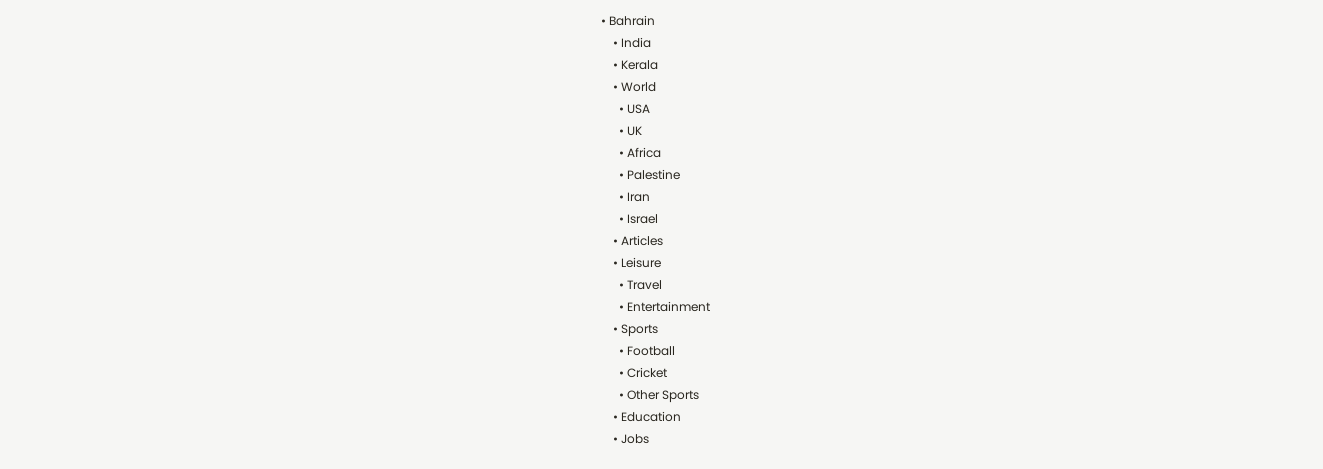• Bahrain
    • India
    • Kerala
    • World
      • USA
      • UK
      • Africa
      • Palestine
      • Iran
      • Israel
    • Articles
    • Leisure
      • Travel
      • Entertainment
    • Sports
      • Football
      • Cricket
      • Other Sports
    • Education
    • Jobs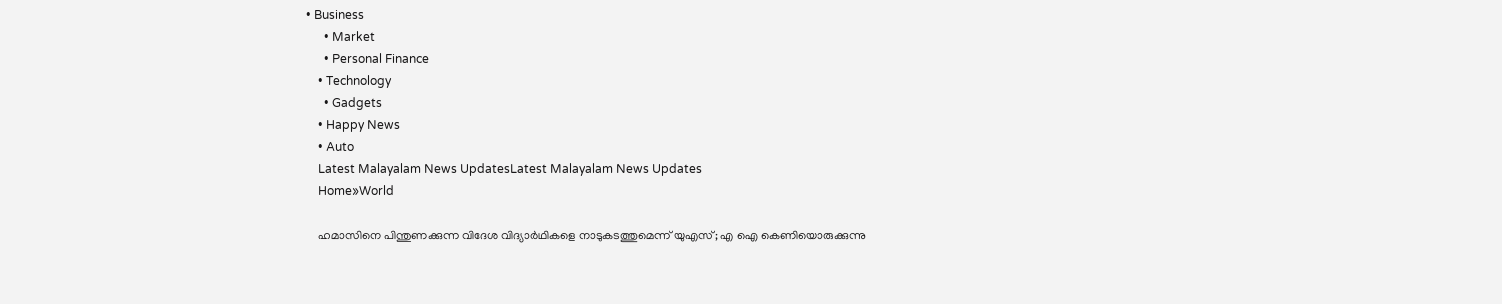• Business
      • Market
      • Personal Finance
    • Technology
      • Gadgets
    • Happy News
    • Auto
    Latest Malayalam News UpdatesLatest Malayalam News Updates
    Home»World

    ഹമാസിനെ പിന്തുണക്കുന്ന വിദേശ വിദ്യാര്‍ഥികളെ നാടുകടത്തുമെന്ന് യുഎസ്; എ ഐ കെണിയൊരുക്കുന്നു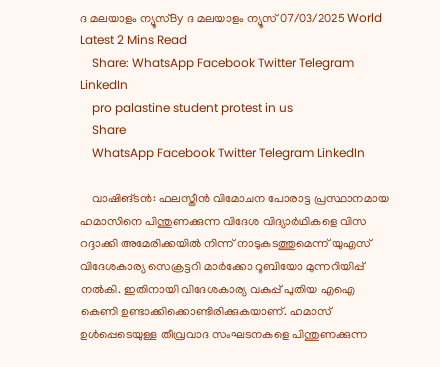ദ മലയാളം ന്യൂസ്By ദ മലയാളം ന്യൂസ്07/03/2025 World Latest 2 Mins Read
    Share: WhatsApp Facebook Twitter Telegram LinkedIn
    pro palastine student protest in us
    Share
    WhatsApp Facebook Twitter Telegram LinkedIn

    വാഷിങ്ടൻ: ഫലസ്തീൻ വിമോചന പോരാട്ട പ്രസ്ഥാനമായ ഹമാസിനെ പിന്തുണക്കുന്ന വിദേശ വിദ്യാര്‍ഥികളെ വിസ റദ്ദാക്കി അമേരിക്കയില്‍ നിന്ന് നാടുകടത്തുമെന്ന് യുഎസ് വിദേശകാര്യ സെക്രട്ടറി മാര്‍ക്കോ റൂബിയോ മുന്നറിയിപ്പ് നല്‍കി. ഇതിനായി വിദേശകാര്യ വകുപ്പ് പുതിയ എഐ കെണി ഉണ്ടാക്കിക്കൊണ്ടിരിക്കുകയാണ്. ഹമാസ് ഉള്‍പ്പെടെയുള്ള തീവ്രവാദ സംഘടനകളെ പിന്തുണക്കുന്ന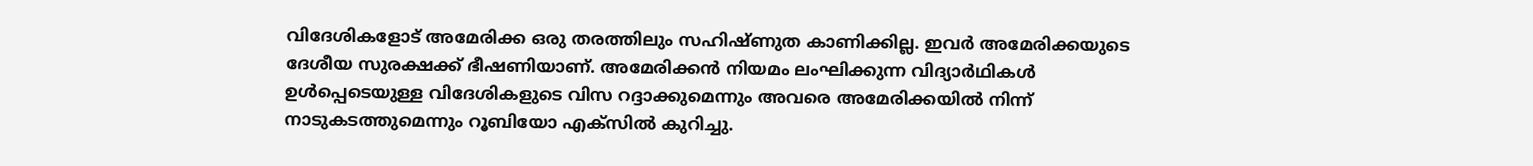വിദേശികളോട് അമേരിക്ക ഒരു തരത്തിലും സഹിഷ്ണുത കാണിക്കില്ല. ഇവര്‍ അമേരിക്കയുടെ ദേശീയ സുരക്ഷക്ക് ഭീഷണിയാണ്. അമേരിക്കന്‍ നിയമം ലംഘിക്കുന്ന വിദ്യാര്‍ഥികള്‍ ഉള്‍പ്പെടെയുള്ള വിദേശികളുടെ വിസ റദ്ദാക്കുമെന്നും അവരെ അമേരിക്കയില്‍ നിന്ന് നാടുകടത്തുമെന്നും റൂബിയോ എക്‌സിൽ കുറിച്ചു.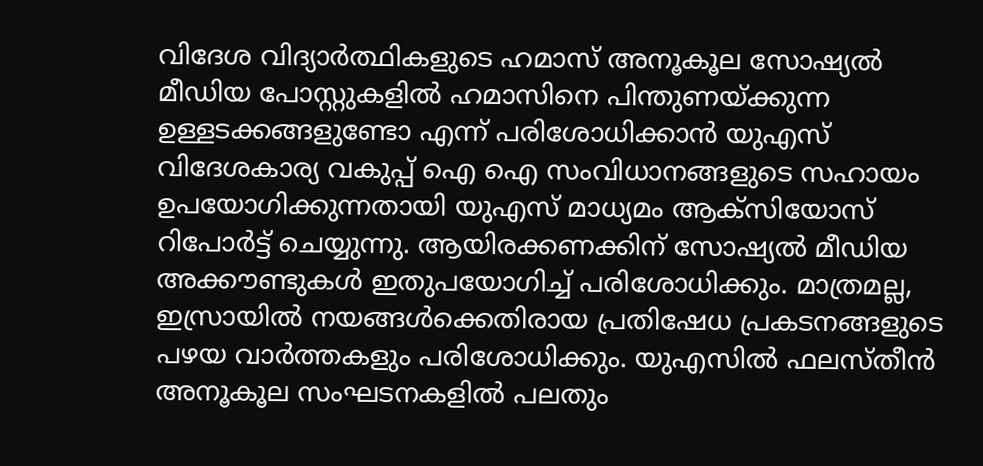വിദേശ വിദ്യാര്‍ത്ഥികളുടെ ഹമാസ് അനൂകൂല സോഷ്യല്‍ മീഡിയ പോസ്റ്റുകളില്‍ ഹമാസിനെ പിന്തുണയ്ക്കുന്ന ഉള്ളടക്കങ്ങളുണ്ടോ എന്ന് പരിശോധിക്കാന്‍ യുഎസ് വിദേശകാര്യ വകുപ്പ് ഐ ഐ സംവിധാനങ്ങളുടെ സഹായം ഉപയോഗിക്കുന്നതായി യുഎസ് മാധ്യമം ആക്‌സിയോസ് റിപോര്‍ട്ട് ചെയ്യുന്നു. ആയിരക്കണക്കിന് സോഷ്യല്‍ മീഡിയ അക്കൗണ്ടുകള്‍ ഇതുപയോഗിച്ച് പരിശോധിക്കും. മാത്രമല്ല, ഇസ്രായില്‍ നയങ്ങള്‍ക്കെതിരായ പ്രതിഷേധ പ്രകടനങ്ങളുടെ പഴയ വാര്‍ത്തകളും പരിശോധിക്കും. യുഎസില്‍ ഫലസ്തീന്‍ അനൂകൂല സംഘടനകളില്‍ പലതും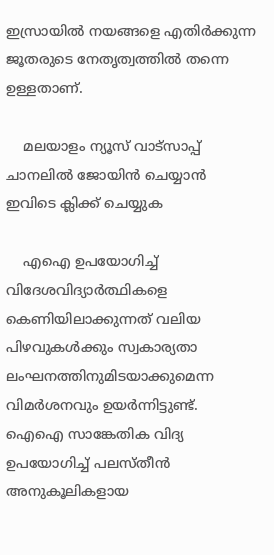ഇസ്രായില്‍ നയങ്ങളെ എതിര്‍ക്കുന്ന ജൂതരുടെ നേതൃത്വത്തില്‍ തന്നെ ഉള്ളതാണ്.

    മലയാളം ന്യൂസ് വാട്സാപ്പ് ചാനലിൽ ജോയിൻ ചെയ്യാൻ ഇവിടെ ക്ലിക്ക് ചെയ്യുക

    എഐ ഉപയോഗിച്ച് വിദേശവിദ്യാര്‍ത്ഥികളെ കെണിയിലാക്കുന്നത് വലിയ പിഴവുകള്‍ക്കും സ്വകാര്യതാ ലംഘനത്തിനുമിടയാക്കുമെന്ന വിമര്‍ശനവും ഉയര്‍ന്നിട്ടുണ്ട്. ഐഐ സാങ്കേതിക വിദ്യ ഉപയോഗിച്ച് പലസ്തീന്‍ അനുകൂലികളായ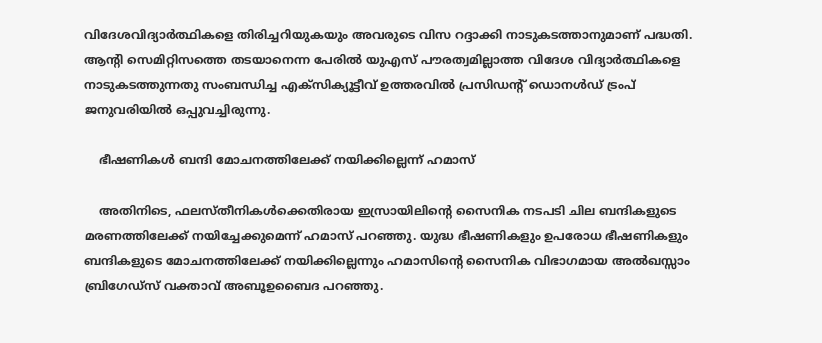വിദേശവിദ്യാര്‍ത്ഥികളെ തിരിച്ചറിയുകയും അവരുടെ വിസ റദ്ദാക്കി നാടുകടത്താനുമാണ് പദ്ധതി. ആന്റി സെമിറ്റിസത്തെ തടയാനെന്ന പേരില്‍ യുഎസ് പൗരത്വമില്ലാത്ത വിദേശ വിദ്യാര്‍ത്ഥികളെ നാടുകടത്തുന്നതു സംബന്ധിച്ച എക്‌സിക്യൂട്ടീവ് ഉത്തരവില്‍ പ്രസിഡന്റ് ഡൊനള്‍ഡ് ട്രംപ് ജനുവരിയില്‍ ഒപ്പുവച്ചിരുന്നു.

    ഭീഷണികൾ ബന്ദി മോചനത്തിലേക്ക് നയിക്കില്ലെന്ന് ഹമാസ്

    അതിനിടെ, ഫലസ്തീനികള്‍ക്കെതിരായ ഇസ്രായിലിന്റെ സൈനിക നടപടി ചില ബന്ദികളുടെ മരണത്തിലേക്ക് നയിച്ചേക്കുമെന്ന് ഹമാസ് പറഞ്ഞു. യുദ്ധ ഭീഷണികളും ഉപരോധ ഭീഷണികളും ബന്ദികളുടെ മോചനത്തിലേക്ക് നയിക്കില്ലെന്നും ഹമാസിന്റെ സൈനിക വിഭാഗമായ അല്‍ഖസ്സാം ബ്രിഗേഡ്സ് വക്താവ് അബൂഉബൈദ പറഞ്ഞു.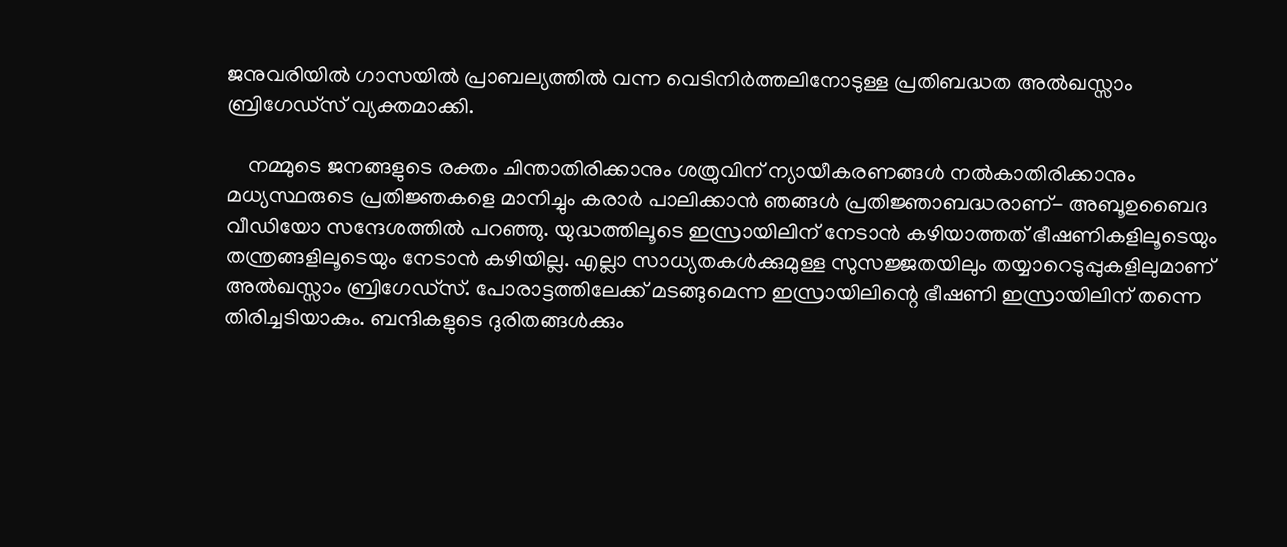ജനുവരിയില്‍ ഗാസയില്‍ പ്രാബല്യത്തില്‍ വന്ന വെടിനിര്‍ത്തലിനോടുള്ള പ്രതിബദ്ധത അല്‍ഖസ്സാം ബ്രിഗേഡ്‌സ് വ്യക്തമാക്കി.

    നമ്മുടെ ജനങ്ങളുടെ രക്തം ചിന്താതിരിക്കാനും ശത്രുവിന് ന്യായീകരണങ്ങള്‍ നല്‍കാതിരിക്കാനും മധ്യസ്ഥരുടെ പ്രതിജ്ഞകളെ മാനിച്ചും കരാര്‍ പാലിക്കാന്‍ ഞങ്ങള്‍ പ്രതിജ്ഞാബദ്ധരാണ്- അബൂഉബൈദ വീഡിയോ സന്ദേശത്തില്‍ പറഞ്ഞു. യുദ്ധത്തിലൂടെ ഇസ്രായിലിന് നേടാന്‍ കഴിയാത്തത് ഭീഷണികളിലൂടെയും തന്ത്രങ്ങളിലൂടെയും നേടാന്‍ കഴിയില്ല. എല്ലാ സാധ്യതകള്‍ക്കുമുള്ള സുസജ്ജതയിലും തയ്യാറെടുപ്പുകളിലുമാണ് അല്‍ഖസ്സാം ബ്രിഗേഡ്‌സ്. പോരാട്ടത്തിലേക്ക് മടങ്ങുമെന്ന ഇസ്രായിലിന്റെ ഭീഷണി ഇസ്രായിലിന് തന്നെ തിരിച്ചടിയാകും. ബന്ദികളുടെ ദുരിതങ്ങള്‍ക്കും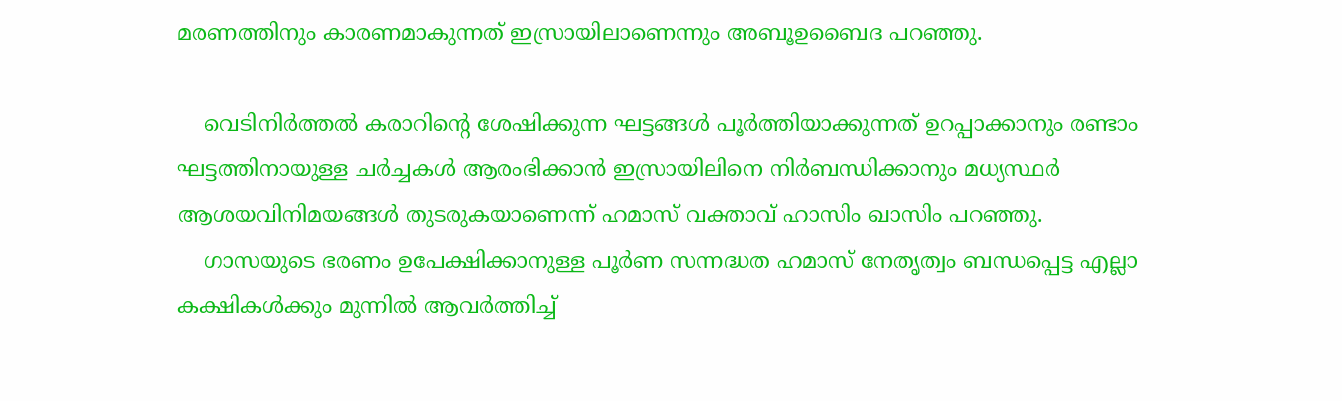മരണത്തിനും കാരണമാകുന്നത് ഇസ്രായിലാണെന്നും അബൂഉബൈദ പറഞ്ഞു.

    വെടിനിര്‍ത്തല്‍ കരാറിന്റെ ശേഷിക്കുന്ന ഘട്ടങ്ങള്‍ പൂർത്തിയാക്കുന്നത് ഉറപ്പാക്കാനും രണ്ടാം ഘട്ടത്തിനായുള്ള ചര്‍ച്ചകള്‍ ആരംഭിക്കാന്‍ ഇസ്രായിലിനെ നിര്‍ബന്ധിക്കാനും മധ്യസ്ഥര്‍ ആശയവിനിമയങ്ങള്‍ തുടരുകയാണെന്ന് ഹമാസ് വക്താവ് ഹാസിം ഖാസിം പറഞ്ഞു.
    ഗാസയുടെ ഭരണം ഉപേക്ഷിക്കാനുള്ള പൂര്‍ണ സന്നദ്ധത ഹമാസ് നേതൃത്വം ബന്ധപ്പെട്ട എല്ലാ കക്ഷികള്‍ക്കും മുന്നില്‍ ആവര്‍ത്തിച്ച്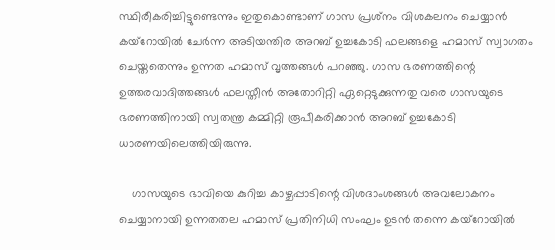സ്ഥിരീകരിച്ചിട്ടുണ്ടെന്നും ഇതുകൊണ്ടാണ് ഗാസ പ്രശ്‌നം വിശകലനം ചെയ്യാന്‍ കയ്‌റോയില്‍ ചേര്‍ന്ന അടിയന്തിര അറബ് ഉച്ചകോടി ഫലങ്ങളെ ഹമാസ് സ്വാഗതം ചെയ്തതെന്നും ഉന്നത ഹമാസ് വൃത്തങ്ങള്‍ പറഞ്ഞു. ഗാസ ഭരണത്തിന്റെ ഉത്തരവാദിത്തങ്ങള്‍ ഫലസ്തീന്‍ അതോറിറ്റി ഏറ്റെടുക്കുന്നതു വരെ ഗാസയുടെ ഭരണത്തിനായി സ്വതന്ത്ര കമ്മിറ്റി രൂപീകരിക്കാന്‍ അറബ് ഉച്ചകോടി ധാരണയിലെത്തിയിരുന്നു.

    ഗാസയുടെ ഭാവിയെ കുറിച്ച കാഴ്ചപ്പാടിന്റെ വിശദാംശങ്ങള്‍ അവലോകനം ചെയ്യാനായി ഉന്നതതല ഹമാസ് പ്രതിനിധി സംഘം ഉടന്‍ തന്നെ കയ്റോയില്‍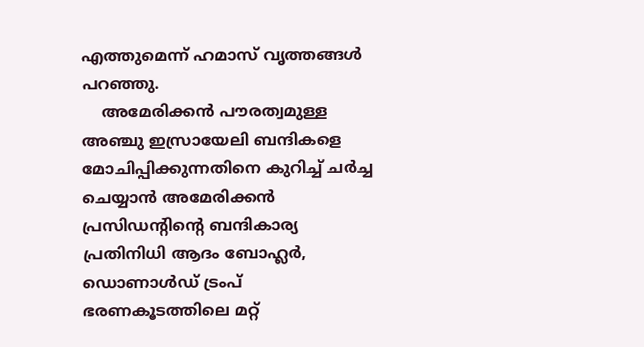എത്തുമെന്ന് ഹമാസ് വൃത്തങ്ങള്‍ പറഞ്ഞു.
    അമേരിക്കന്‍ പൗരത്വമുള്ള അഞ്ചു ഇസ്രായേലി ബന്ദികളെ മോചിപ്പിക്കുന്നതിനെ കുറിച്ച് ചര്‍ച്ച ചെയ്യാന്‍ അമേരിക്കന്‍ പ്രസിഡന്റിന്റെ ബന്ദികാര്യ പ്രതിനിധി ആദം ബോഹ്ലര്‍, ഡൊണാള്‍ഡ് ട്രംപ് ഭരണകൂടത്തിലെ മറ്റ്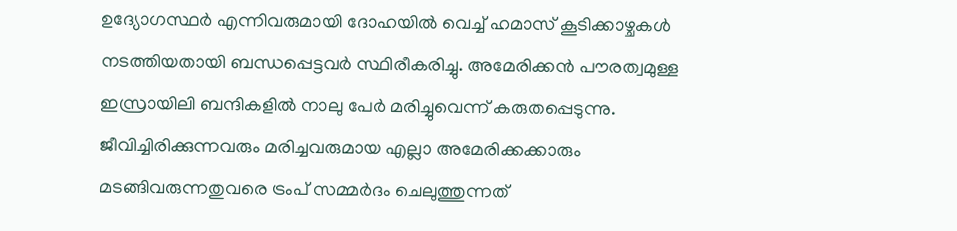ഉദ്യോഗസ്ഥര്‍ എന്നിവരുമായി ദോഹയില്‍ വെച്ച് ഹമാസ് കൂടിക്കാഴ്ചകള്‍ നടത്തിയതായി ബന്ധപ്പെട്ടവര്‍ സ്ഥിരീകരിച്ചു. അമേരിക്കന്‍ പൗരത്വമുള്ള ഇസ്രായിലി ബന്ദികളില്‍ നാലു പേര്‍ മരിച്ചുവെന്ന് കരുതപ്പെടുന്നു. ജീവിച്ചിരിക്കുന്നവരും മരിച്ചവരുമായ എല്ലാ അമേരിക്കക്കാരും മടങ്ങിവരുന്നതുവരെ ട്രംപ് സമ്മര്‍ദം ചെലുത്തുന്നത്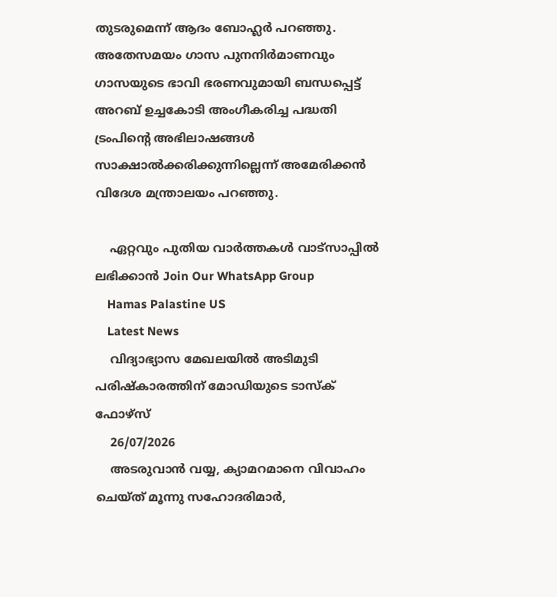തുടരുമെന്ന് ആദം ബോഹ്ലര്‍ പറഞ്ഞു. അതേസമയം ഗാസ പുനനിര്‍മാണവും ഗാസയുടെ ഭാവി ഭരണവുമായി ബന്ധപ്പെട്ട് അറബ് ഉച്ചകോടി അംഗീകരിച്ച പദ്ധതി ട്രംപിന്റെ അഭിലാഷങ്ങള്‍ സാക്ഷാല്‍ക്കരിക്കുന്നില്ലെന്ന് അമേരിക്കന്‍ വിദേശ മന്ത്രാലയം പറഞ്ഞു.

    ഏറ്റവും പുതിയ വാർത്തകൾ വാട്സാപ്പിൽ ലഭിക്കാൻ Join Our WhatsApp Group
    Hamas Palastine US
    Latest News
    വിദ്യാഭ്യാസ മേഖലയിൽ അടിമുടി പരിഷ്കാരത്തിന് മോഡിയുടെ ടാസ്ക് ഫോഴ്സ്
    26/07/2026
    അടരുവാൻ വയ്യ, ക്യാമറമാനെ വിവാഹം ചെയ്ത് മൂന്നു സഹോദരിമാർ,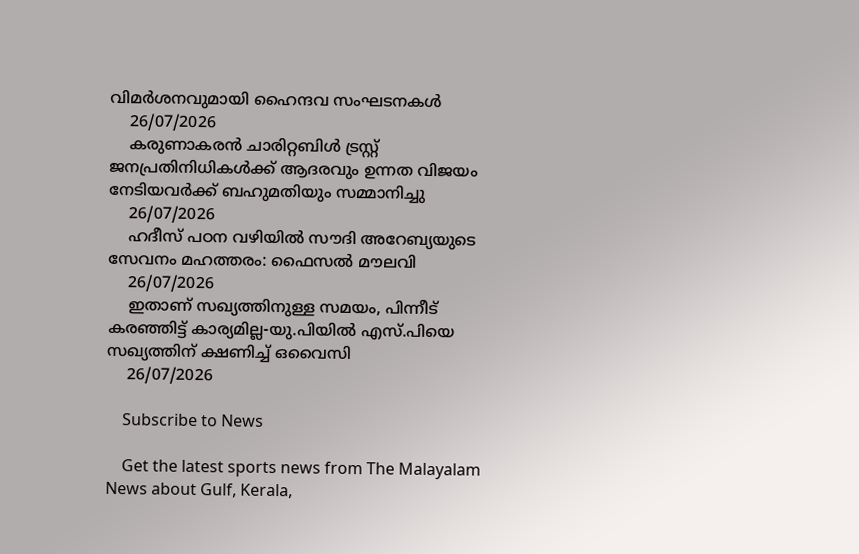വിമർശനവുമായി ഹൈന്ദവ സംഘടനകൾ
    26/07/2026
    കരുണാകരൻ ചാരിറ്റബിൾ ട്രസ്റ്റ് ജനപ്രതിനിധികൾക്ക് ആദരവും ഉന്നത വിജയം നേടിയവർക്ക് ബഹുമതിയും സമ്മാനിച്ചു
    26/07/2026
    ഹദീസ് പഠന വഴിയിൽ സൗദി അറേബ്യയുടെ സേവനം മഹത്തരം: ഫൈസൽ മൗലവി
    26/07/2026
    ഇതാണ് സഖ്യത്തിനുള്ള സമയം, പിന്നീട് കരഞ്ഞിട്ട് കാര്യമില്ല-യു.പിയിൽ എസ്.പിയെ സഖ്യത്തിന് ക്ഷണിച്ച് ഒവൈസി
    26/07/2026

    Subscribe to News

    Get the latest sports news from The Malayalam News about Gulf, Kerala,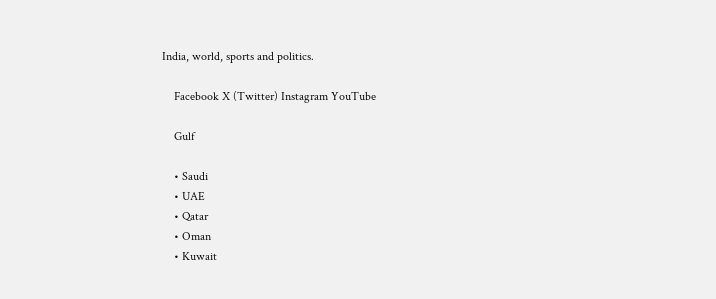India, world, sports and politics.

    Facebook X (Twitter) Instagram YouTube

    Gulf

    • Saudi
    • UAE
    • Qatar
    • Oman
    • Kuwait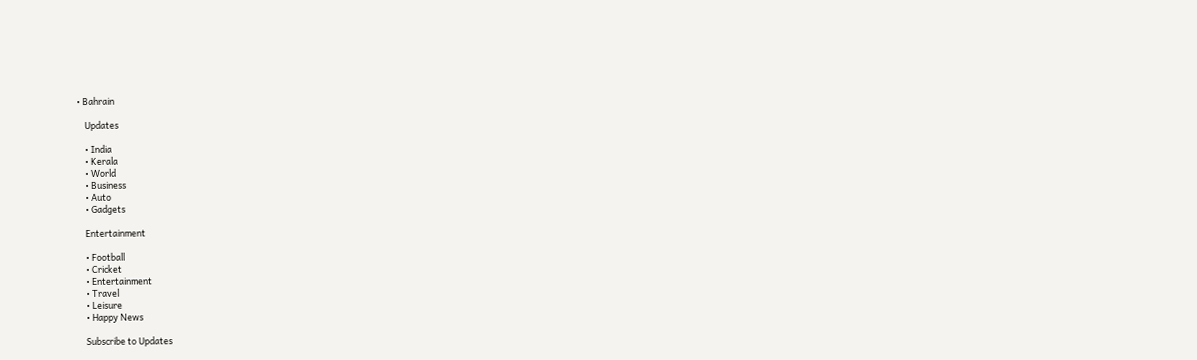• Bahrain

    Updates

    • India
    • Kerala
    • World
    • Business
    • Auto
    • Gadgets

    Entertainment

    • Football
    • Cricket
    • Entertainment
    • Travel
    • Leisure
    • Happy News

    Subscribe to Updates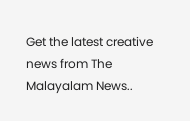Get the latest creative news from The Malayalam News..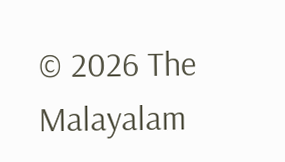© 2026 The Malayalam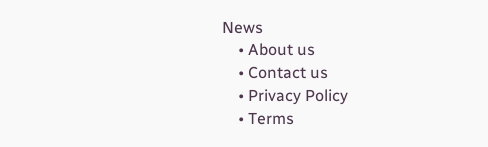News
    • About us
    • Contact us
    • Privacy Policy
    • Terms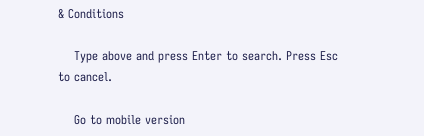& Conditions

    Type above and press Enter to search. Press Esc to cancel.

    Go to mobile version